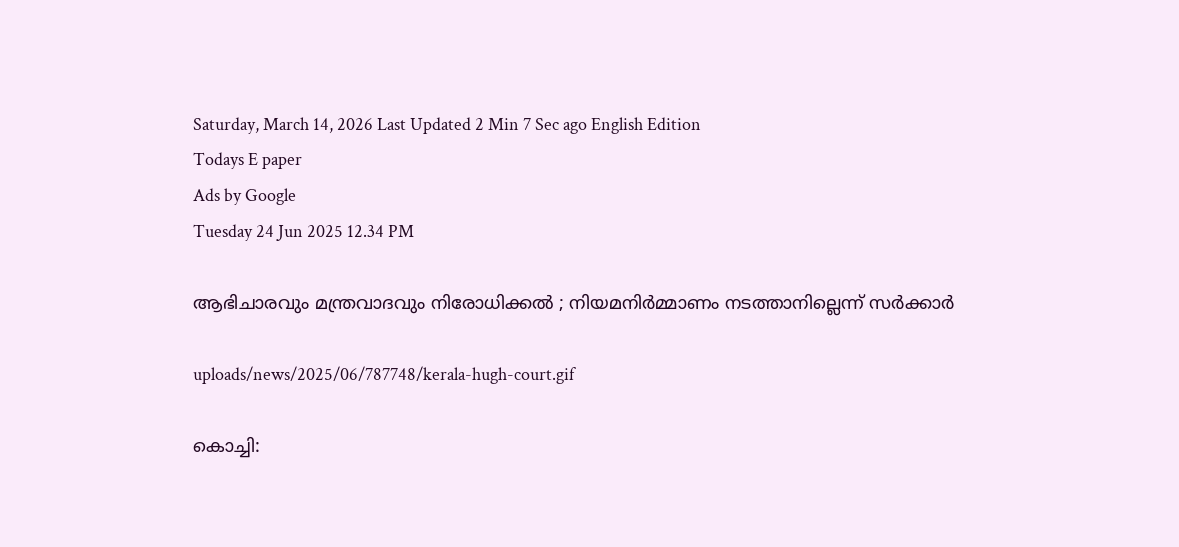Saturday, March 14, 2026 Last Updated 2 Min 7 Sec ago English Edition
Todays E paper
Ads by Google
Tuesday 24 Jun 2025 12.34 PM

ആഭിചാരവും മന്ത്രവാദവും നിരോധിക്കല്‍ ; നിയമനിര്‍മ്മാണം നടത്താനില്ലെന്ന് സര്‍ക്കാര്‍

uploads/news/2025/06/787748/kerala-hugh-court.gif

കൊച്ചി: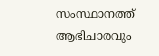സംസ്ഥാനത്ത് ആഭിചാരവും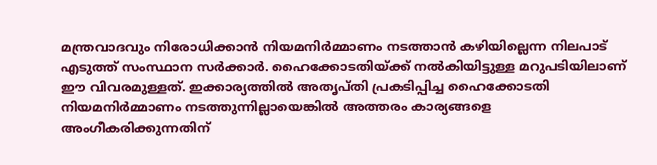മന്ത്രവാദവും നിരോധിക്കാന്‍ നിയമനിര്‍മ്മാണം നടത്താന്‍ കഴിയില്ലെന്ന നിലപാട് എടുത്ത് സംസ്ഥാന സര്‍ക്കാര്‍. ഹൈക്കോടതിയ്ക്ക് നല്‍കിയിട്ടുള്ള മറുപടിയിലാണ് ഈ വിവരമുള്ളത്. ഇക്കാര്യത്തില്‍ അതൃപ്തി പ്രകടിപ്പിച്ച ഹൈക്കോടതി നിയമനിര്‍മ്മാണം നടത്തുന്നില്ലായെങ്കില്‍ അത്തരം കാര്യങ്ങളെ അംഗീകരിക്കുന്നതിന്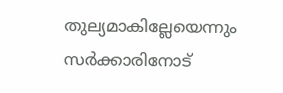തുല്യമാകില്ലേയെന്നും സര്‍ക്കാരിനോട്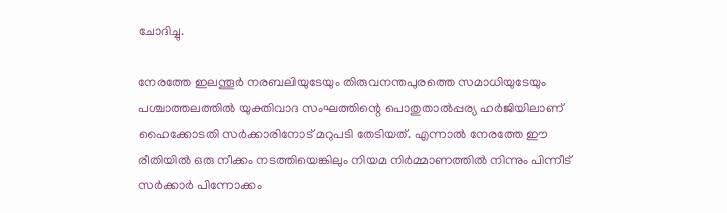ചോദിച്ചു.

നേരത്തേ ഇലന്തൂര്‍ നരബലിയുടേയും തിരുവനന്തപുരത്തെ സമാധിയുടേയും പശ്ചാത്തലത്തില്‍ യുക്തിവാദ സംഘത്തിന്റെ പൊതുതാല്‍പ്പര്യ ഹര്‍ജിയിലാണ് ഹൈക്കോടതി സര്‍ക്കാരിനോട് മറുപടി തേടിയത്. എന്നാല്‍ നേരത്തേ ഈ രീതിയില്‍ ഒരു നീക്കം നടത്തിയെങ്കിലും നിയമ നിര്‍മ്മാണത്തില്‍ നിന്നും പിന്നീട് സര്‍ക്കാര്‍ പിന്നോക്കം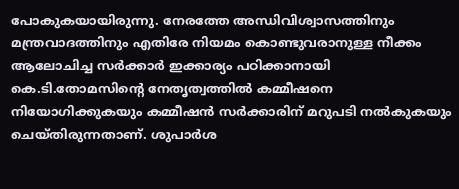പോകുകയായിരുന്നു. നേരത്തേ അന്ധിവിശ്വാസത്തിനും മന്ത്രവാദത്തിനും എതിരേ നിയമം കൊണ്ടുവരാനുള്ള നീക്കം ആലോചിച്ച സര്‍ക്കാര്‍ ഇക്കാര്യം പഠിക്കാനായി കെ.ടി.തോമസിന്റെ നേതൃത്വത്തില്‍ കമ്മീഷനെ നിയോഗിക്കുകയും കമ്മീഷന്‍ സര്‍ക്കാരിന് മറുപടി നല്‍കുകയും ചെയ്തിരുന്നതാണ്. ശുപാര്‍ശ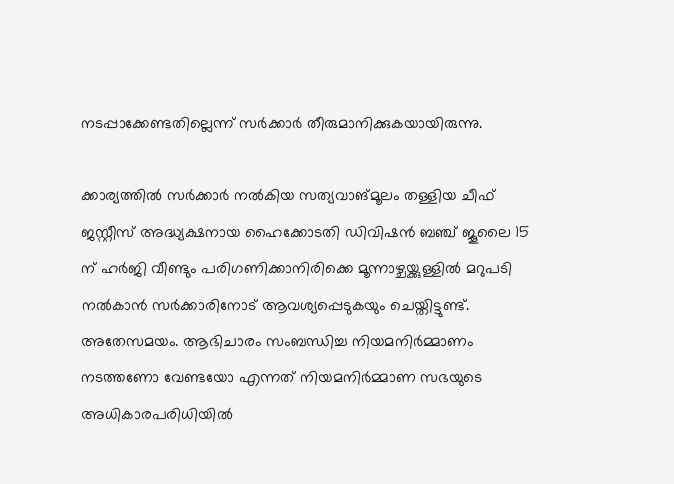നടപ്പാക്കേണ്ടതില്ലെന്ന് സര്‍ക്കാര്‍ തീരുമാനിക്കുകയായിരുന്നു.

ക്കാര്യത്തില്‍ സര്‍ക്കാര്‍ നല്‍കിയ സത്യവാങ്മൂലം തള്ളിയ ചീഫ് ജസ്റ്റീസ് അദ്ധ്യക്ഷനായ ഹൈക്കോടതി ഡിവിഷന്‍ ബഞ്ച് ജൂലൈ 15 ന് ഹര്‍ജി വീണ്ടും പരിഗണിക്കാനിരിക്കെ മൂന്നാഴ്ചയ്ക്കുള്ളില്‍ മറുപടി നല്‍കാന്‍ സര്‍ക്കാരിനോട് ആവശ്യപ്പെടുകയും ചെയ്തിട്ടുണ്ട്. അതേസമയം. ആഭിചാരം സംബന്ധിച്ച നിയമനിര്‍മ്മാണം നടത്തണോ വേണ്ടയോ എന്നത് നിയമനിര്‍മ്മാണ സഭയുടെ അധികാരപരിധിയില്‍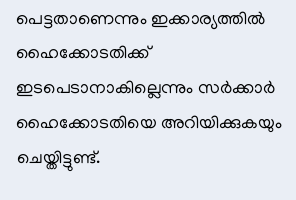പെട്ടതാണെന്നും ഇക്കാര്യത്തില്‍ ഹൈക്കോടതിക്ക് ഇടപെടാനാകില്ലെന്നും സര്‍ക്കാര്‍ ഹൈക്കോടതിയെ അറിയിക്കുകയും ചെയ്തിട്ടുണ്ട്.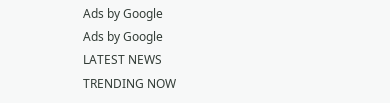Ads by Google
Ads by Google
LATEST NEWS
TRENDING NOW